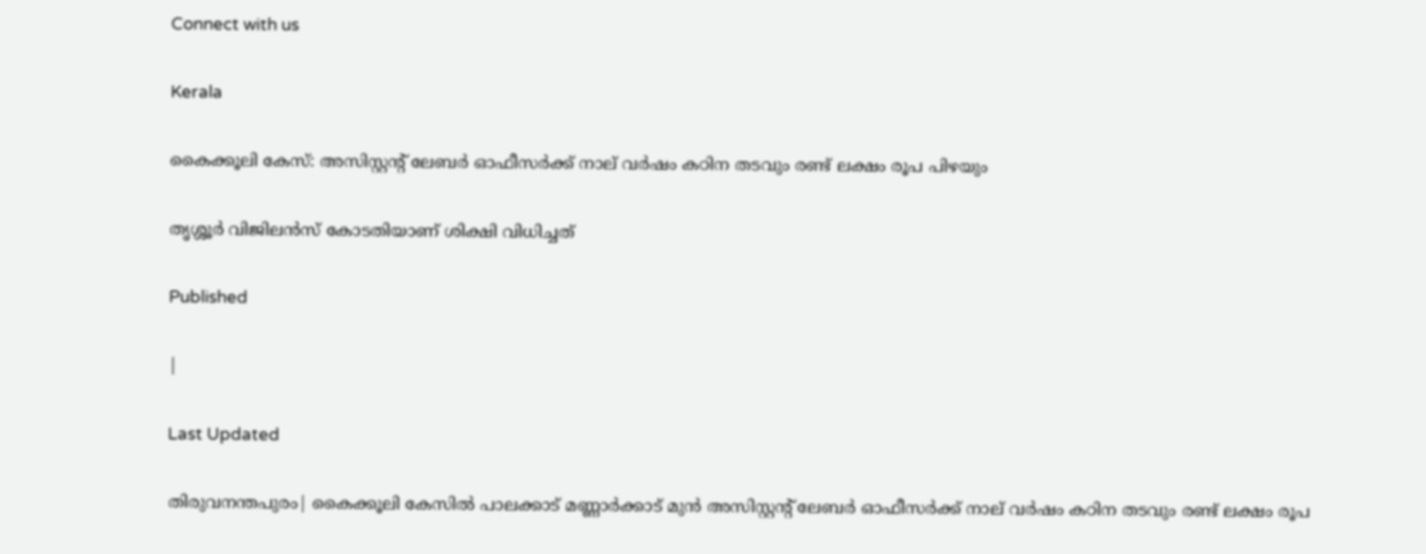Connect with us

Kerala

കൈക്കൂലി കേസ്: അസിസ്റ്റന്റ് ലേബര്‍ ഓഫീസര്‍ക്ക് നാല് വര്‍ഷം കഠിന തടവും രണ്ട് ലക്ഷം രൂപ പിഴയും

തൃശ്ശൂര്‍ വിജിലന്‍സ് കോടതിയാണ് ശിക്ഷി വിധിച്ചത്

Published

|

Last Updated

തിരുവനന്തപുരം| കൈക്കൂലി കേസില്‍ പാലക്കാട് മണ്ണാര്‍ക്കാട് മുന്‍ അസിസ്റ്റന്റ് ലേബര്‍ ഓഫീസര്‍ക്ക് നാല് വര്‍ഷം കഠിന തടവും രണ്ട് ലക്ഷം രൂപ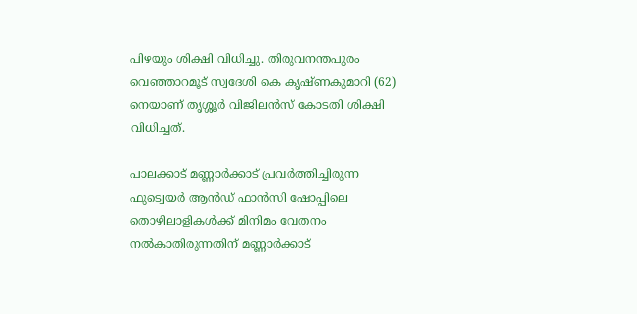പിഴയും ശിക്ഷി വിധിച്ചു. തിരുവനന്തപുരം വെഞ്ഞാറമൂട് സ്വദേശി കെ കൃഷ്ണകുമാറി (62) നെയാണ് തൃശ്ശൂര്‍ വിജിലന്‍സ് കോടതി ശിക്ഷി വിധിച്ചത്.

പാലക്കാട് മണ്ണാര്‍ക്കാട് പ്രവര്‍ത്തിച്ചിരുന്ന ഫുട്വെയര്‍ ആന്‍ഡ് ഫാന്‍സി ഷോപ്പിലെ തൊഴിലാളികള്‍ക്ക് മിനിമം വേതനം നല്‍കാതിരുന്നതിന് മണ്ണാര്‍ക്കാട്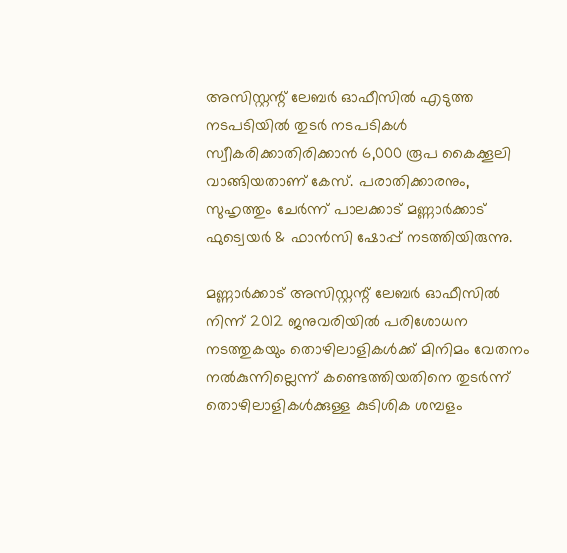അസിസ്റ്റന്റ് ലേബര്‍ ഓഫീസില്‍ എടുത്ത നടപടിയില്‍ തുടര്‍ നടപടികള്‍ സ്വീകരിക്കാതിരിക്കാന്‍ 6,000 രൂപ കൈക്കൂലി വാങ്ങിയതാണ് കേസ്. പരാതിക്കാരനും, സുഹൃത്തും ചേര്‍ന്ന് പാലക്കാട് മണ്ണാര്‍ക്കാട് ഫുട്വെയര്‍ & ഫാന്‍സി ഷോപ്പ് നടത്തിയിരുന്നു.

മണ്ണാര്‍ക്കാട് അസിസ്റ്റന്റ് ലേബര്‍ ഓഫീസില്‍ നിന്ന് 2012 ജനുവരിയില്‍ പരിശോധന നടത്തുകയും തൊഴിലാളികള്‍ക്ക് മിനിമം വേതനം നല്‍കുന്നില്ലെന്ന് കണ്ടെത്തിയതിനെ തുടര്‍ന്ന് തൊഴിലാളികള്‍ക്കുള്ള കുടിശിക ശമ്പളം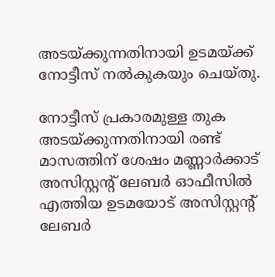അടയ്ക്കുന്നതിനായി ഉടമയ്ക്ക് നോട്ടീസ് നല്‍കുകയും ചെയ്തു.

നോട്ടീസ് പ്രകാരമുള്ള തുക അടയ്ക്കുന്നതിനായി രണ്ട് മാസത്തിന് ശേഷം മണ്ണാര്‍ക്കാട് അസിസ്റ്റന്റ് ലേബര്‍ ഓഫീസില്‍ എത്തിയ ഉടമയോട് അസിസ്റ്റന്റ് ലേബര്‍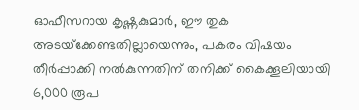ഓഫീസറായ കൃഷ്ണകുമാര്‍, ഈ തുക അടയ്‌ക്കേണ്ടതില്ലായെന്നും, പകരം വിഷയം തീര്‍പ്പാക്കി നല്‍കുന്നതിന് തനിക്ക് കൈക്കൂലിയായി 6,000 രൂപ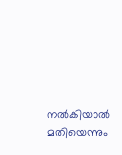നല്‍കിയാല്‍ മതിയെന്നും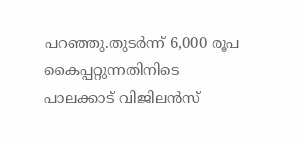പറഞ്ഞു.തുടര്‍ന്ന് 6,000 രൂപ കൈപ്പറ്റുന്നതിനിടെ പാലക്കാട് വിജിലന്‍സ്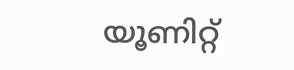യൂണിറ്റ്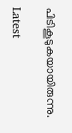പിടികൂടുകയായിരുന്നു.

Latest